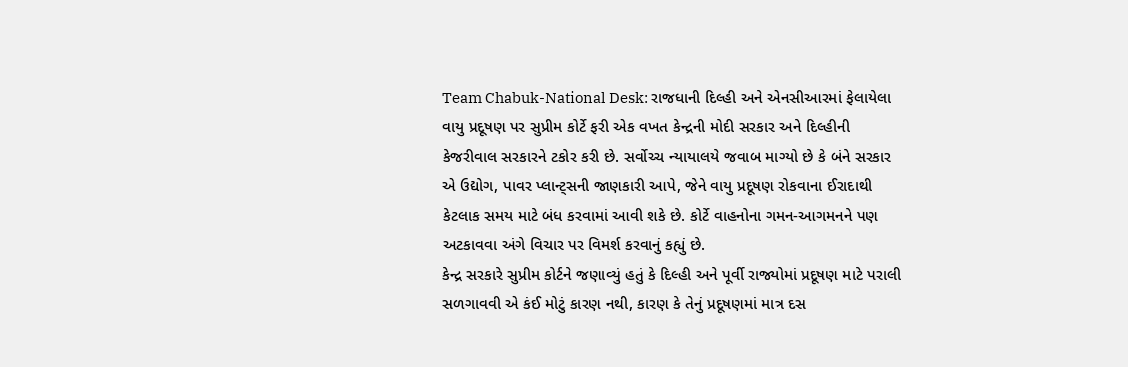Team Chabuk-National Desk: રાજધાની દિલ્હી અને એનસીઆરમાં ફેલાયેલા વાયુ પ્રદૂષણ પર સુપ્રીમ કોર્ટે ફરી એક વખત કેન્દ્રની મોદી સરકાર અને દિલ્હીની કેજરીવાલ સરકારને ટકોર કરી છે. સર્વોચ્ચ ન્યાયાલયે જવાબ માગ્યો છે કે બંને સરકાર એ ઉદ્યોગ, પાવર પ્લાન્ટ્સની જાણકારી આપે, જેને વાયુ પ્રદૂષણ રોકવાના ઈરાદાથી કેટલાક સમય માટે બંધ કરવામાં આવી શકે છે. કોર્ટે વાહનોના ગમન-આગમનને પણ અટકાવવા અંગે વિચાર પર વિમર્શ કરવાનું કહ્યું છે.
કેન્દ્ર સરકારે સુપ્રીમ કોર્ટને જણાવ્યું હતું કે દિલ્હી અને પૂર્વી રાજ્યોમાં પ્રદૂષણ માટે પરાલી સળગાવવી એ કંઈ મોટું કારણ નથી, કારણ કે તેનું પ્રદૂષણમાં માત્ર દસ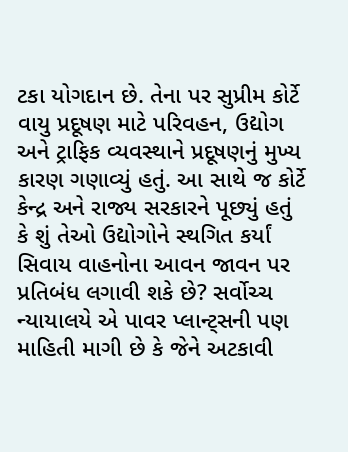ટકા યોગદાન છે. તેના પર સુપ્રીમ કોર્ટે વાયુ પ્રદૂષણ માટે પરિવહન, ઉદ્યોગ અને ટ્રાફિક વ્યવસ્થાને પ્રદૂષણનું મુખ્ય કારણ ગણાવ્યું હતું. આ સાથે જ કોર્ટે કેન્દ્ર અને રાજ્ય સરકારને પૂછ્યું હતું કે શું તેઓ ઉદ્યોગોને સ્થગિત કર્યાં સિવાય વાહનોના આવન જાવન પર પ્રતિબંધ લગાવી શકે છે? સર્વોચ્ચ ન્યાયાલયે એ પાવર પ્લાન્ટ્સની પણ માહિતી માગી છે કે જેને અટકાવી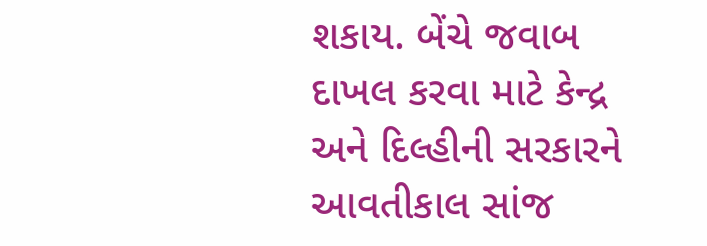શકાય. બેંચે જવાબ દાખલ કરવા માટે કેન્દ્ર અને દિલ્હીની સરકારને આવતીકાલ સાંજ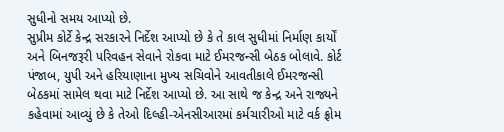સુધીનો સમય આપ્યો છે.
સુપ્રીમ કોર્ટે કેન્દ્ર સરકારને નિર્દેશ આપ્યો છે કે તે કાલ સુધીમાં નિર્માણ કાર્યોં અને બિનજરૂરી પરિવહન સેવાને રોકવા માટે ઈમરજન્સી બેઠક બોલાવે. કોર્ટ પંજાબ, યુપી અને હરિયાણાના મુખ્ય સચિવોને આવતીકાલે ઈમરજન્સી બેઠકમાં સામેલ થવા માટે નિર્દેશ આપ્યો છે. આ સાથે જ કેન્દ્ર અને રાજ્યને કહેવામાં આવ્યું છે કે તેઓ દિલ્હી-એનસીઆરમાં કર્મચારીઓ માટે વર્ક ફ્રોમ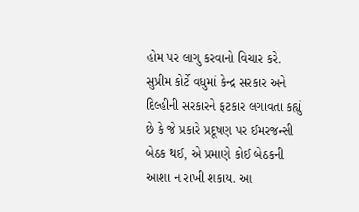હોમ પર લાગુ કરવાનો વિચાર કરે. સુપ્રીમ કોર્ટે વધુમાં કેન્દ્ર સરકાર અને દિલ્હીની સરકારને ફટકાર લગાવતા કહ્યું છે કે જે પ્રકારે પ્રદૂષણ પર ઈમરજન્સી બેઠક થઈ, એ પ્રમાણે કોઈ બેઠકની આશા ન રાખી શકાય. આ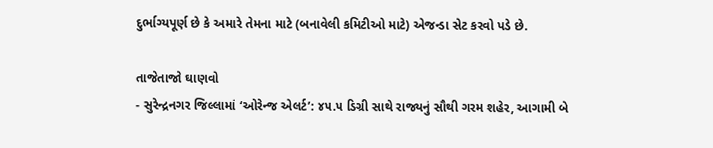દુર્ભાગ્યપૂર્ણ છે કે અમારે તેમના માટે (બનાવેલી કમિટીઓ માટે) એજન્ડા સેટ કરવો પડે છે.

તાજેતાજો ઘાણવો
- સુરેન્દ્રનગર જિલ્લામાં ‘ઓરેન્જ એલર્ટ’: ૪૫.૫ ડિગ્રી સાથે રાજ્યનું સૌથી ગરમ શહેર, આગામી બે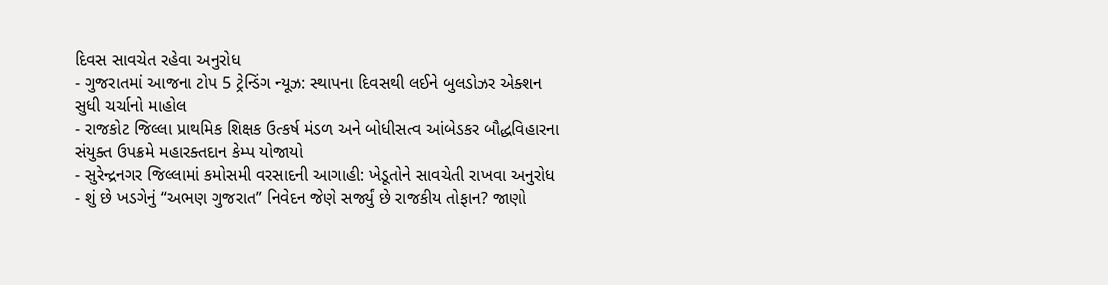દિવસ સાવચેત રહેવા અનુરોધ
- ગુજરાતમાં આજના ટોપ 5 ટ્રેન્ડિંગ ન્યૂઝ: સ્થાપના દિવસથી લઈને બુલડોઝર એક્શન સુધી ચર્ચાનો માહોલ
- રાજકોટ જિલ્લા પ્રાથમિક શિક્ષક ઉત્કર્ષ મંડળ અને બોધીસત્વ આંબેડકર બૌદ્ધવિહારના સંયુક્ત ઉપક્રમે મહારક્તદાન કેમ્પ યોજાયો
- સુરેન્દ્રનગર જિલ્લામાં કમોસમી વરસાદની આગાહી: ખેડૂતોને સાવચેતી રાખવા અનુરોધ
- શું છે ખડગેનું “અભણ ગુજરાત” નિવેદન જેણે સર્જ્યું છે રાજકીય તોફાન? જાણો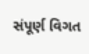સંપૂર્ણ વિગત